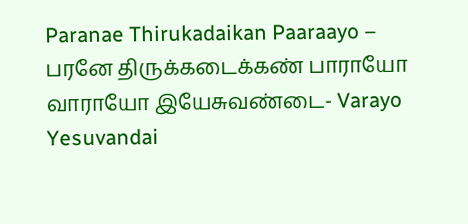Paranae Thirukadaikan Paaraayo – பரனே திருக்கடைக்கண் பாராயோ
வாராயோ இயேசுவண்டை- Varayo Yesuvandai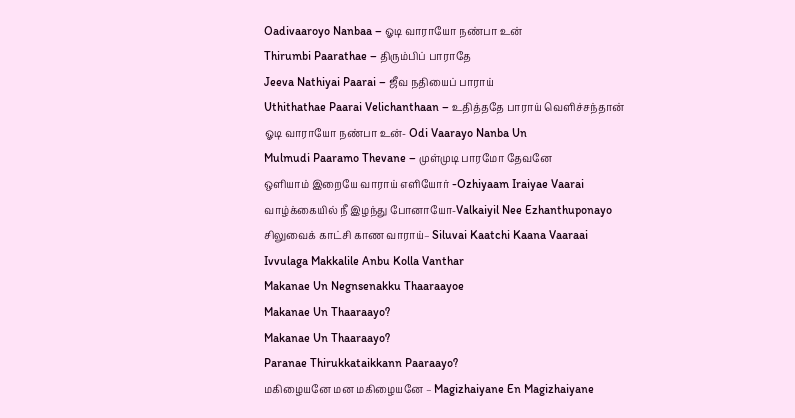Oadivaaroyo Nanbaa – ஓடி வாராயோ நண்பா உன்
Thirumbi Paarathae – திரும்பிப் பாராதே
Jeeva Nathiyai Paarai – ஜீவ நதியைப் பாராய்
Uthithathae Paarai Velichanthaan – உதித்ததே பாராய் வெளிச்சந்தான்
ஓடி வாராயோ நண்பா உன்- Odi Vaarayo Nanba Un
Mulmudi Paaramo Thevane – முள்முடி பாரமோ தேவனே
ஒளியாம் இறையே வாராய் எளியோர் -Ozhiyaam Iraiyae Vaarai
வாழ்க்கையில் நீ இழந்து போனாயோ-Valkaiyil Nee Ezhanthuponayo
சிலுவைக் காட்சி காண வாராய்– Siluvai Kaatchi Kaana Vaaraai
Ivvulaga Makkalile Anbu Kolla Vanthar
Makanae Un Negnsenakku Thaaraayoe
Makanae Un Thaaraayo?
Makanae Un Thaaraayo?
Paranae Thirukkataikkann Paaraayo?
மகிழையனே மன மகிழையனே – Magizhaiyane En Magizhaiyane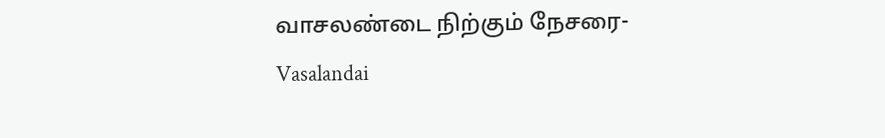வாசலண்டை நிற்கும் நேசரை- Vasalandai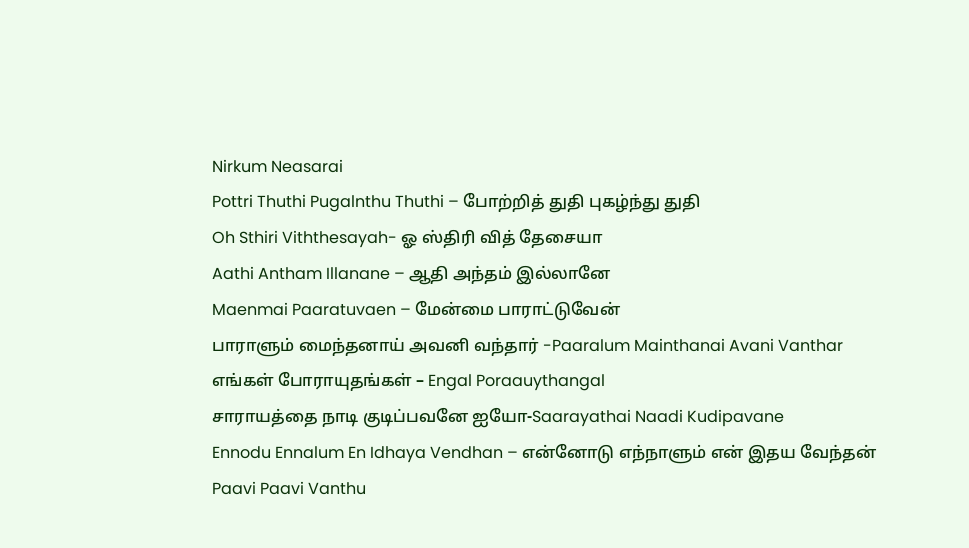Nirkum Neasarai
Pottri Thuthi Pugalnthu Thuthi – போற்றித் துதி புகழ்ந்து துதி
Oh Sthiri Viththesayah- ஓ ஸ்திரி வித் தேசையா
Aathi Antham Illanane – ஆதி அந்தம் இல்லானே
Maenmai Paaratuvaen – மேன்மை பாராட்டுவேன்
பாராளும் மைந்தனாய் அவனி வந்தார் -Paaralum Mainthanai Avani Vanthar
எங்கள் போராயுதங்கள் – Engal Poraauythangal
சாராயத்தை நாடி குடிப்பவனே ஐயோ-Saarayathai Naadi Kudipavane
Ennodu Ennalum En Idhaya Vendhan – என்னோடு எந்நாளும் என் இதய வேந்தன்
Paavi Paavi Vanthu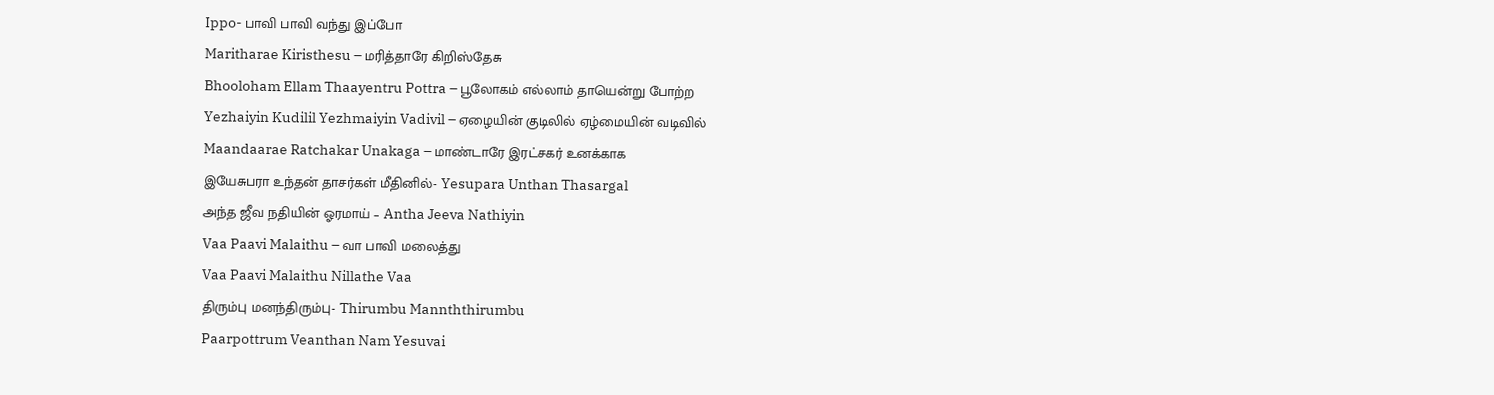Ippo- பாவி பாவி வந்து இப்போ
Maritharae Kiristhesu – மரித்தாரே கிறிஸ்தேசு
Bhooloham Ellam Thaayentru Pottra – பூலோகம் எல்லாம் தாயென்று போற்ற
Yezhaiyin Kudilil Yezhmaiyin Vadivil – ஏழையின் குடிலில் ஏழ்மையின் வடிவில்
Maandaarae Ratchakar Unakaga – மாண்டாரே இரட்சகர் உனக்காக
இயேசுபரா உந்தன் தாசர்கள் மீதினில்- Yesupara Unthan Thasargal
அந்த ஜீவ நதியின் ஓரமாய் – Antha Jeeva Nathiyin
Vaa Paavi Malaithu – வா பாவி மலைத்து
Vaa Paavi Malaithu Nillathe Vaa
திரும்பு மனந்திரும்பு- Thirumbu Mannththirumbu
Paarpottrum Veanthan Nam Yesuvai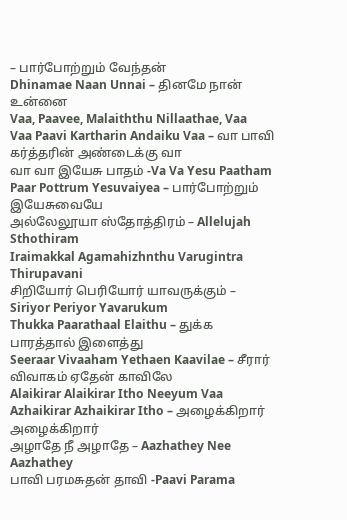– பார்போற்றும் வேந்தன்
Dhinamae Naan Unnai – தினமே நான் உன்னை
Vaa, Paavee, Malaiththu Nillaathae, Vaa
Vaa Paavi Kartharin Andaiku Vaa – வா பாவி கர்த்தரின் அண்டைக்கு வா
வா வா இயேசு பாதம் -Va Va Yesu Paatham
Paar Pottrum Yesuvaiyea – பார்போற்றும் இயேசுவையே
அல்லேலூயா ஸ்தோத்திரம் – Allelujah Sthothiram
Iraimakkal Agamahizhnthu Varugintra Thirupavani
சிறியோர் பெரியோர் யாவருக்கும் – Siriyor Periyor Yavarukum
Thukka Paarathaal Elaithu – துக்க பாரத்தால் இளைத்து
Seeraar Vivaaham Yethaen Kaavilae – சீரார் விவாகம் ஏதேன் காவிலே
Alaikirar Alaikirar Itho Neeyum Vaa
Azhaikirar Azhaikirar Itho – அழைக்கிறார் அழைக்கிறார்
அழாதே நீ அழாதே – Aazhathey Nee Aazhathey
பாவி பரமசுதன் தாவி -Paavi Parama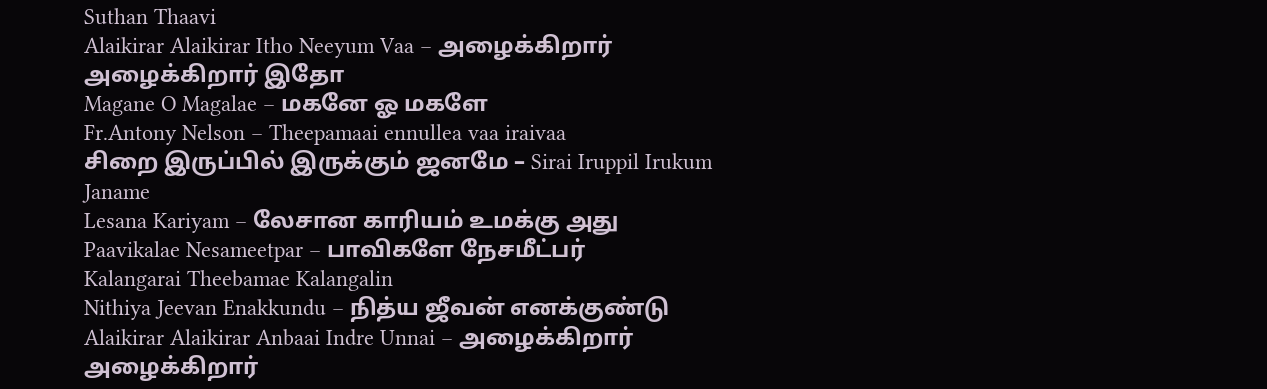Suthan Thaavi
Alaikirar Alaikirar Itho Neeyum Vaa – அழைக்கிறார் அழைக்கிறார் இதோ
Magane O Magalae – மகனே ஓ மகளே
Fr.Antony Nelson – Theepamaai ennullea vaa iraivaa
சிறை இருப்பில் இருக்கும் ஜனமே – Sirai Iruppil Irukum Janame
Lesana Kariyam – லேசான காரியம் உமக்கு அது
Paavikalae Nesameetpar – பாவிகளே நேசமீட்பர்
Kalangarai Theebamae Kalangalin
Nithiya Jeevan Enakkundu – நித்ய ஜீவன் எனக்குண்டு
Alaikirar Alaikirar Anbaai Indre Unnai – அழைக்கிறார் அழைக்கிறார்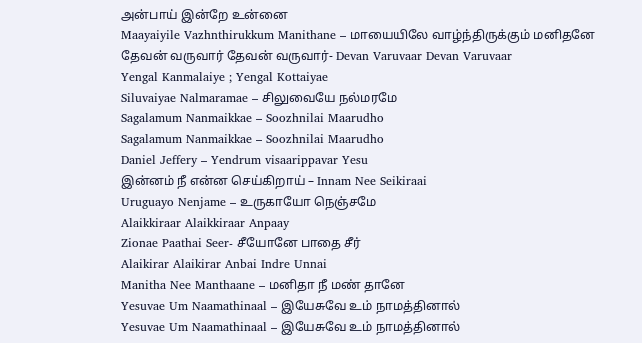அன்பாய் இன்றே உன்னை
Maayaiyile Vazhnthirukkum Manithane – மாயையிலே வாழ்ந்திருக்கும் மனிதனே
தேவன் வருவார் தேவன் வருவார்- Devan Varuvaar Devan Varuvaar
Yengal Kanmalaiye ; Yengal Kottaiyae
Siluvaiyae Nalmaramae – சிலுவையே நல்மரமே
Sagalamum Nanmaikkae – Soozhnilai Maarudho
Sagalamum Nanmaikkae – Soozhnilai Maarudho
Daniel Jeffery – Yendrum visaarippavar Yesu
இன்னம் நீ என்ன செய்கிறாய் – Innam Nee Seikiraai
Uruguayo Nenjame – உருகாயோ நெஞ்சமே
Alaikkiraar Alaikkiraar Anpaay
Zionae Paathai Seer- சீயோனே பாதை சீர்
Alaikirar Alaikirar Anbai Indre Unnai
Manitha Nee Manthaane – மனிதா நீ மண் தானே
Yesuvae Um Naamathinaal – இயேசுவே உம் நாமத்தினால்
Yesuvae Um Naamathinaal – இயேசுவே உம் நாமத்தினால்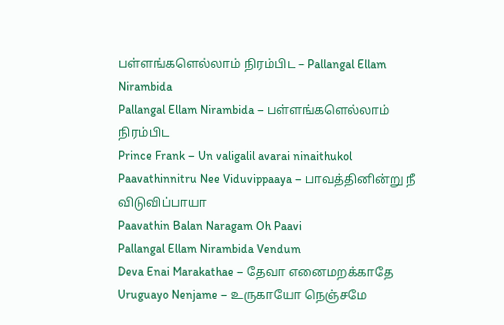பள்ளங்களெல்லாம் நிரம்பிட – Pallangal Ellam Nirambida
Pallangal Ellam Nirambida – பள்ளங்களெல்லாம் நிரம்பிட
Prince Frank – Un valigalil avarai ninaithukol
Paavathinnitru Nee Viduvippaaya – பாவத்தினின்று நீ விடுவிப்பாயா
Paavathin Balan Naragam Oh Paavi
Pallangal Ellam Nirambida Vendum
Deva Enai Marakathae – தேவா எனைமறக்காதே
Uruguayo Nenjame – உருகாயோ நெஞ்சமே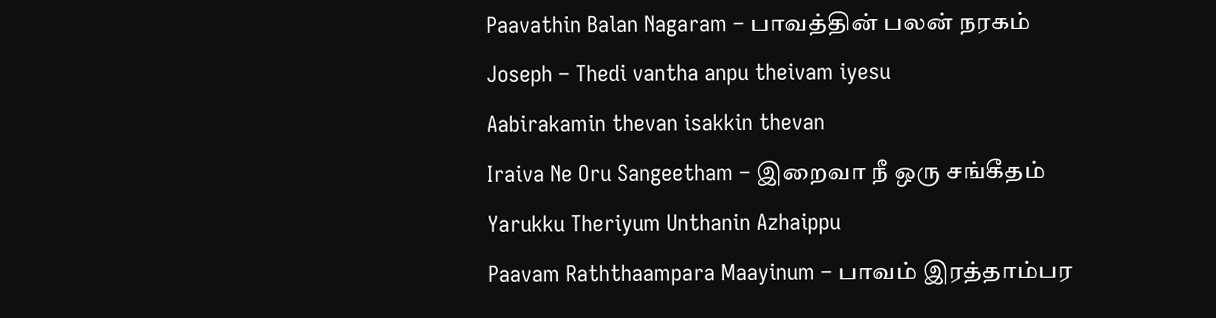Paavathin Balan Nagaram – பாவத்தின் பலன் நரகம்
Joseph – Thedi vantha anpu theivam iyesu
Aabirakamin thevan isakkin thevan
Iraiva Ne Oru Sangeetham – இறைவா நீ ஒரு சங்கீதம்
Yarukku Theriyum Unthanin Azhaippu
Paavam Raththaampara Maayinum – பாவம் இரத்தாம்பர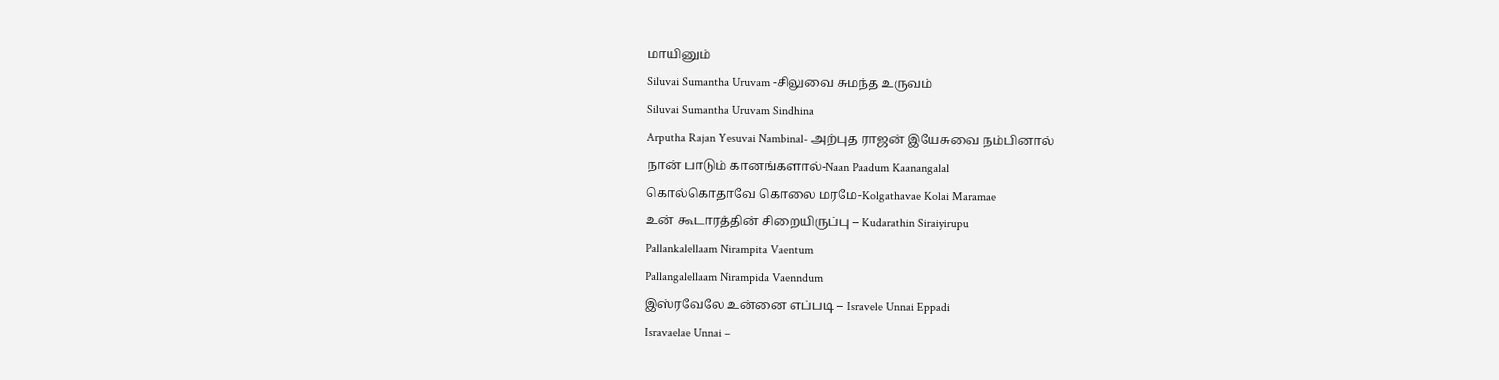மாயினும்
Siluvai Sumantha Uruvam -சிலுவை சுமந்த உருவம்
Siluvai Sumantha Uruvam Sindhina
Arputha Rajan Yesuvai Nambinal- அற்புத ராஜன் இயேசுவை நம்பினால்
நான் பாடும் கானங்களால்-Naan Paadum Kaanangalal
கொல்கொதாவே கொலை மரமே-Kolgathavae Kolai Maramae
உன் கூடாரத்தின் சிறையிருப்பு – Kudarathin Siraiyirupu
Pallankalellaam Nirampita Vaentum
Pallangalellaam Nirampida Vaenndum
இஸ்ரவேலே உன்னை எப்படி – Isravele Unnai Eppadi
Isravaelae Unnai –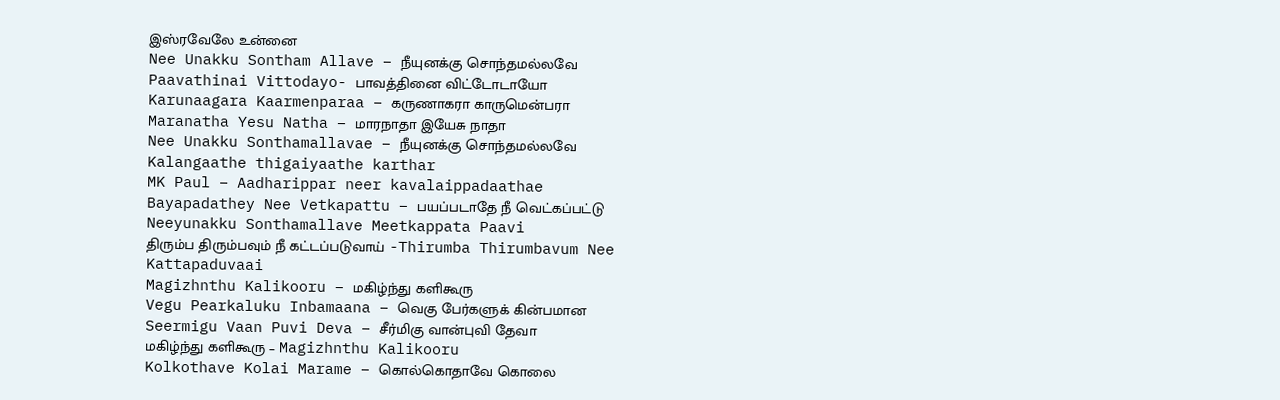இஸ்ரவேலே உன்னை
Nee Unakku Sontham Allave – நீயுனக்கு சொந்தமல்லவே
Paavathinai Vittodayo- பாவத்தினை விட்டோடாயோ
Karunaagara Kaarmenparaa – கருணாகரா காருமென்பரா
Maranatha Yesu Natha – மாரநாதா இயேசு நாதா
Nee Unakku Sonthamallavae – நீயுனக்கு சொந்தமல்லவே
Kalangaathe thigaiyaathe karthar
MK Paul – Aadharippar neer kavalaippadaathae
Bayapadathey Nee Vetkapattu – பயப்படாதே நீ வெட்கப்பட்டு
Neeyunakku Sonthamallave Meetkappata Paavi
திரும்ப திரும்பவும் நீ கட்டப்படுவாய் -Thirumba Thirumbavum Nee Kattapaduvaai
Magizhnthu Kalikooru – மகிழ்ந்து களிகூரு
Vegu Pearkaluku Inbamaana – வெகு பேர்களுக் கின்பமான
Seermigu Vaan Puvi Deva – சீர்மிகு வான்புவி தேவா
மகிழ்ந்து களிகூரு – Magizhnthu Kalikooru
Kolkothave Kolai Marame – கொல்கொதாவே கொலை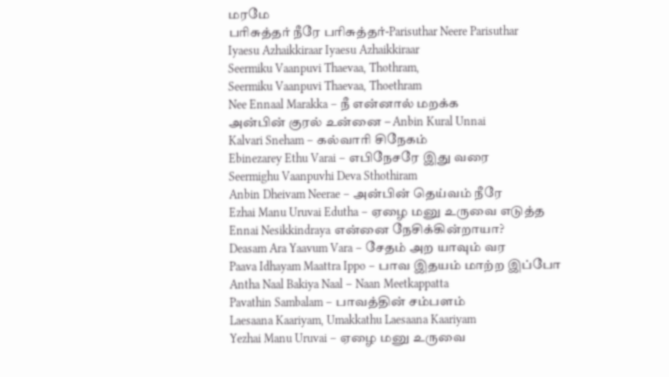மரமே
பரிசுத்தர் நீரே பரிசுத்தர்-Parisuthar Neere Parisuthar
Iyaesu Azhaikkiraar Iyaesu Azhaikkiraar
Seermiku Vaanpuvi Thaevaa, Thothram,
Seermiku Vaanpuvi Thaevaa, Thoethram
Nee Ennaal Marakka – நீ என்னால் மறக்க
அன்பின் குரல் உன்னை – Anbin Kural Unnai
Kalvari Sneham – கல்வாரி சிநேகம்
Ebinezarey Ethu Varai – எபிநேசரே இது வரை
Seermighu Vaanpuvhi Deva Sthothiram
Anbin Dheivam Neerae – அன்பின் தெய்வம் நீரே
Ezhai Manu Uruvai Edutha – ஏழை மனு உருவை எடுத்த
Ennai Nesikkindraya என்னை நேசிக்கின்றாயா?
Deasam Ara Yaavum Vara – சேதம் அற யாவும் வர
Paava Idhayam Maattra Ippo – பாவ இதயம் மாற்ற இப்போ
Antha Naal Bakiya Naal – Naan Meetkappatta
Pavathin Sambalam – பாவத்தின் சம்பளம்
Laesaana Kaariyam, Umakkathu Laesaana Kaariyam
Yezhai Manu Uruvai – ஏழை மனு உருவை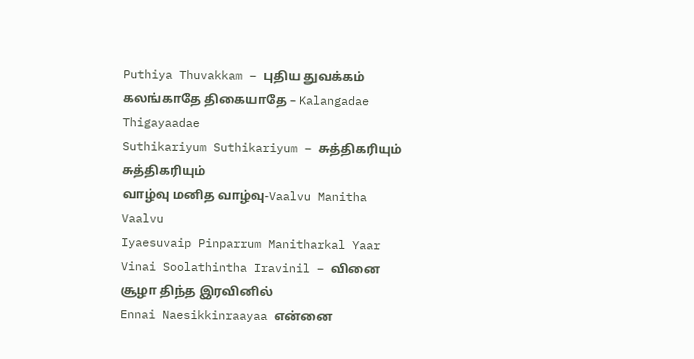Puthiya Thuvakkam – புதிய துவக்கம்
கலங்காதே திகையாதே – Kalangadae Thigayaadae
Suthikariyum Suthikariyum – சுத்திகரியும் சுத்திகரியும்
வாழ்வு மனித வாழ்வு-Vaalvu Manitha Vaalvu
Iyaesuvaip Pinparrum Manitharkal Yaar
Vinai Soolathintha Iravinil – வினை சூழா திந்த இரவினில்
Ennai Naesikkinraayaa என்னை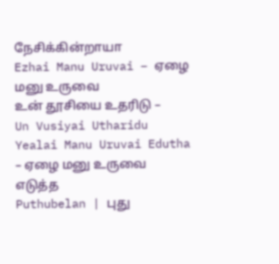நேசிக்கின்றாயா
Ezhai Manu Uruvai – ஏழை மனு உருவை
உன் தூசியை உதரிடு – Un Vusiyai Utharidu
Yealai Manu Uruvai Edutha – ஏழை மனு உருவை எடுத்த
Puthubelan | புது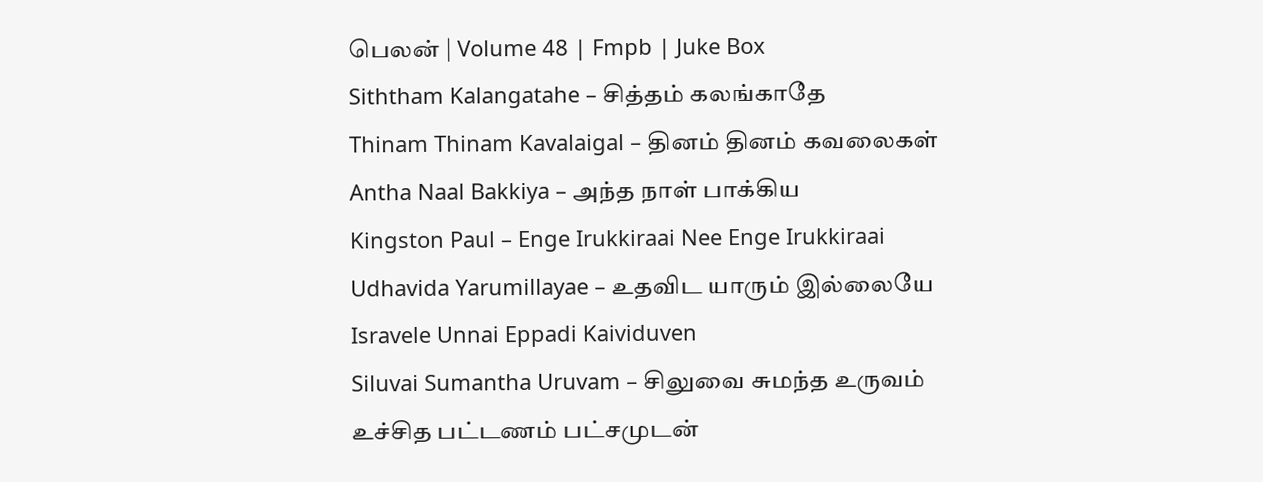பெலன் | Volume 48 | Fmpb | Juke Box
Siththam Kalangatahe – சித்தம் கலங்காதே
Thinam Thinam Kavalaigal – தினம் தினம் கவலைகள்
Antha Naal Bakkiya – அந்த நாள் பாக்கிய
Kingston Paul – Enge Irukkiraai Nee Enge Irukkiraai
Udhavida Yarumillayae – உதவிட யாரும் இல்லையே
Isravele Unnai Eppadi Kaividuven
Siluvai Sumantha Uruvam – சிலுவை சுமந்த உருவம்
உச்சித பட்டணம் பட்சமுடன்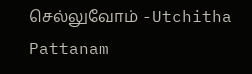செல்லுவோம் -Utchitha Pattanam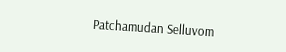Patchamudan Selluvom